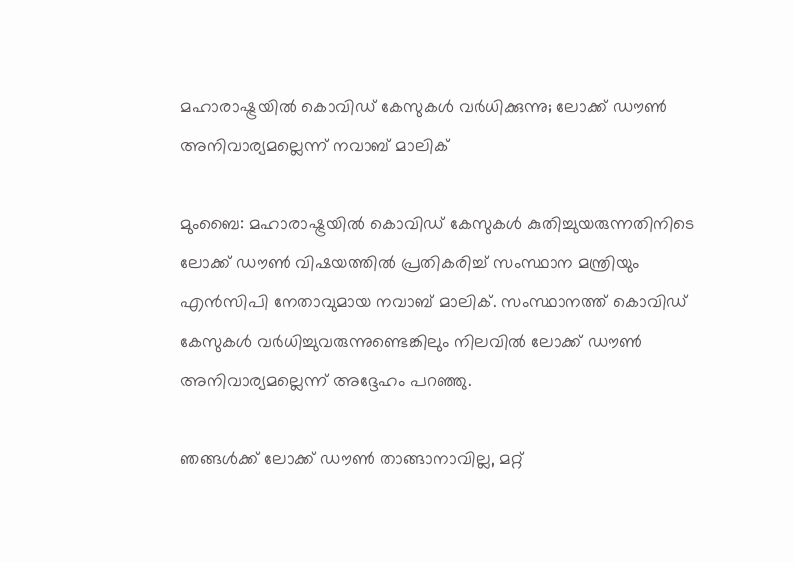മഹാരാഷ്ട്രയില്‍ കൊവിഡ് കേസുകള്‍ വര്‍ധിക്കുന്നു; ലോക്ക് ഡൗണ്‍ അനിവാര്യമല്ലെന്ന് നവാബ് മാലിക്‌

മുംബൈ: മഹാരാഷ്ട്രയിൽ കൊവിഡ് കേസുകൾ കുതിച്ചുയരുന്നതിനിടെ ലോക്ക് ഡൗൺ വിഷയത്തിൽ പ്രതികരിച്ച് സംസ്ഥാന മന്ത്രിയും എൻസിപി നേതാവുമായ നവാബ് മാലിക്. സംസ്ഥാനത്ത് കൊവിഡ് കേസുകൾ വർധിച്ചുവരുന്നുണ്ടെങ്കിലും നിലവിൽ ലോക്ക് ഡൗൺ അനിവാര്യമല്ലെന്ന് അദ്ദേഹം പറഞ്ഞു.

ഞങ്ങൾക്ക് ലോക്ക് ഡൗൺ താങ്ങാനാവില്ല, മറ്റ്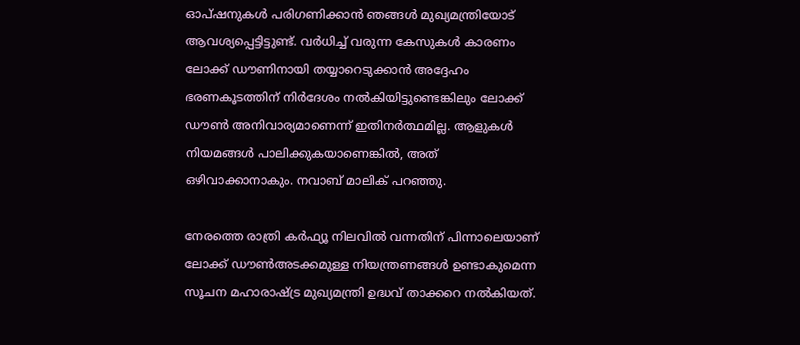ഓപ്ഷനുകൾ പരിഗണിക്കാൻ ഞങ്ങൾ മുഖ്യമന്ത്രിയോട് ആവശ്യപ്പെട്ടിട്ടുണ്ട്. വർധിച്ച് വരുന്ന കേസുകൾ കാരണം ലോക്ക് ഡൗണിനായി തയ്യാറെടുക്കാൻ അദ്ദേഹം ഭരണകൂടത്തിന് നിർദേശം നൽകിയിട്ടുണ്ടെങ്കിലും ലോക്ക് ഡൗൺ അനിവാര്യമാണെന്ന് ഇതിനർത്ഥമില്ല. ആളുകൾ നിയമങ്ങൾ പാലിക്കുകയാണെങ്കിൽ, അത് ഒഴിവാക്കാനാകും. നവാബ് മാലിക് പറഞ്ഞു.

നേരത്തെ രാത്രി കര്‍ഫ്യൂ നിലവിൽ വന്നതിന് പിന്നാലെയാണ് ലോക്ക് ഡൗൺഅടക്കമുള്ള നിയന്ത്രണങ്ങൾ ഉണ്ടാകുമെന്ന സൂചന മഹാരാഷ്‌ട്ര മുഖ്യമന്ത്രി ഉദ്ധവ് താക്കറെ നൽകിയത്.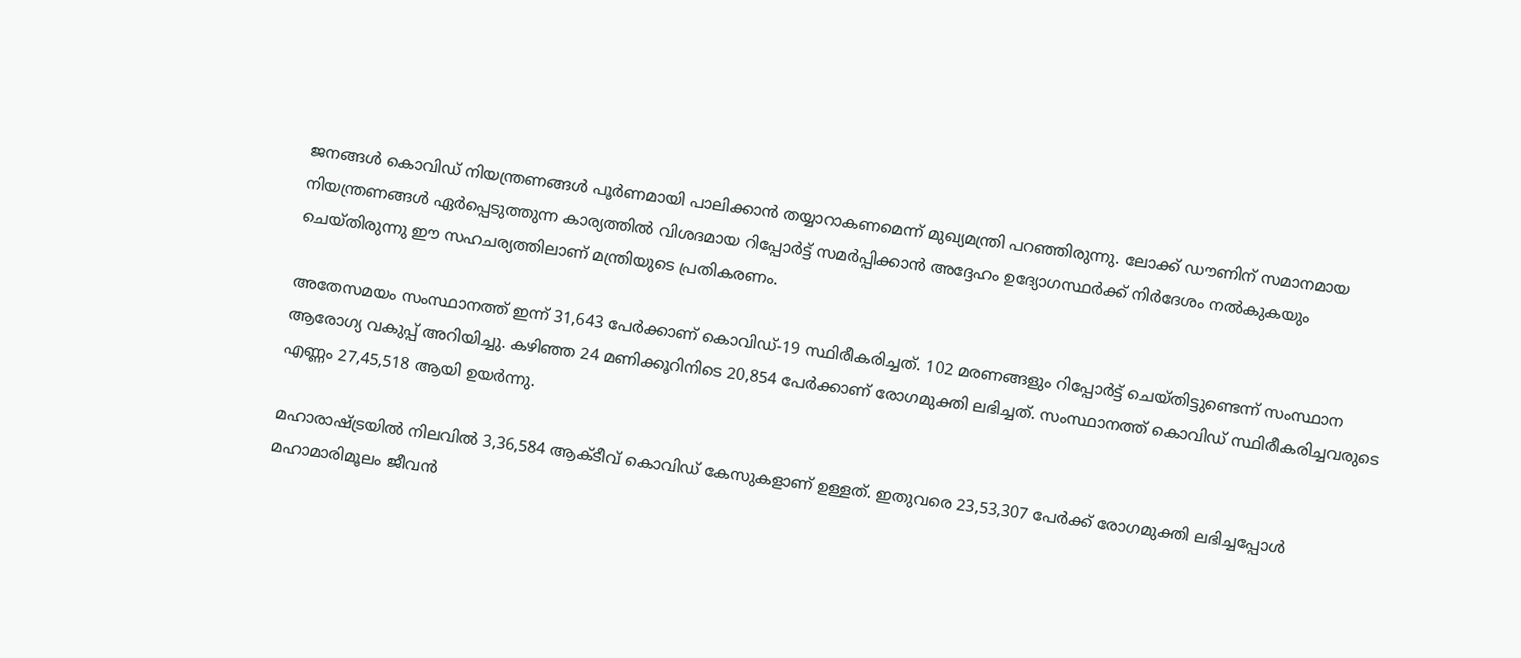ജനങ്ങൾ കൊവിഡ് നിയന്ത്രണങ്ങൾ പൂർണമായി പാലിക്കാൻ തയ്യാറാകണമെന്ന് മുഖ്യമന്ത്രി പറഞ്ഞിരുന്നു. ലോക്ക് ഡൗണിന് സമാനമായ നിയന്ത്രണങ്ങൾ ഏർപ്പെടുത്തുന്ന കാര്യത്തിൽ വിശദമായ റിപ്പോർട്ട് സമർപ്പിക്കാൻ അദ്ദേഹം ഉദ്യോഗസ്ഥർക്ക് നിർദേശം നൽകുകയും ചെയ്‌തിരുന്നു ഈ സഹചര്യത്തിലാണ് മന്ത്രിയുടെ പ്രതികരണം.

അതേസമയം സംസ്ഥാനത്ത് ഇന്ന് 31,643 പേർക്കാണ് കൊവിഡ്-19 സ്ഥിരീകരിച്ചത്. 102 മരണങ്ങളും റിപ്പോർട്ട് ചെയ്തിട്ടുണ്ടെന്ന് സംസ്ഥാന ആരോഗ്യ വകുപ്പ് അറിയിച്ചു. കഴിഞ്ഞ 24 മണിക്കൂറിനിടെ 20,854 പേർക്കാണ് രോഗമുക്തി ലഭിച്ചത്. സംസ്ഥാനത്ത് കൊവിഡ് സ്ഥിരീകരിച്ചവരുടെ എണ്ണം 27,45,518 ആയി ഉയർന്നു.

മഹാരാഷ്ട്രയിൽ നിലവിൽ 3,36,584 ആക്ടീവ് കൊവിഡ് കേസുകളാണ് ഉള്ളത്. ഇതുവരെ 23,53,307 പേർക്ക് രോഗമുക്തി ലഭിച്ചപ്പോൾ മഹാമാരിമൂലം ജീവൻ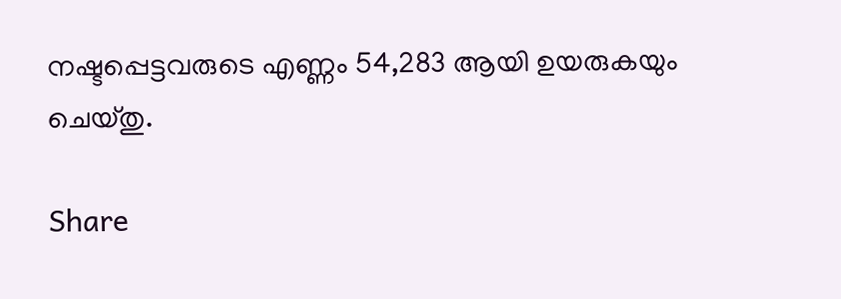നഷ്ടപ്പെട്ടവരുടെ എണ്ണം 54,283 ആയി ഉയരുകയും ചെയ്തു.

Share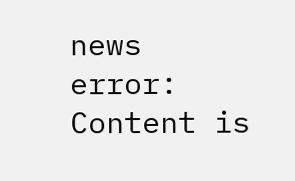news
error: Content is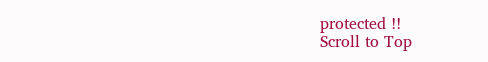protected !!
Scroll to Top